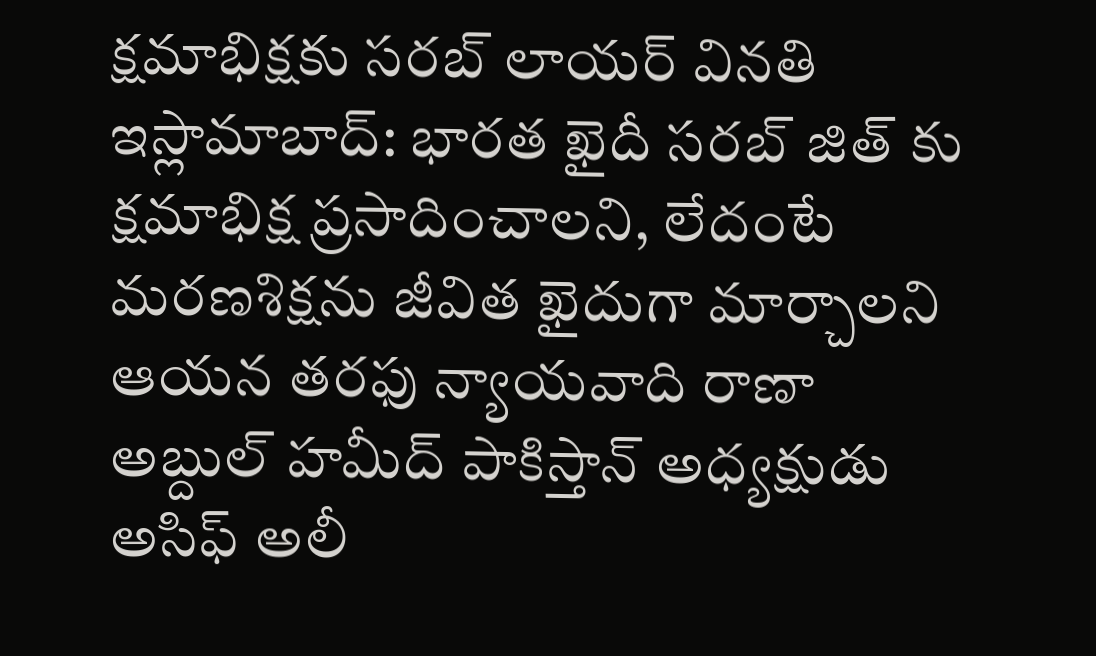క్షమాభిక్షకు సరబ్ లాయర్ వినతి
ఇస్లామాబాద్: భారత ఖైదీ సరబ్ జిత్ కు క్షమాభిక్ష ప్రసాదించాలని, లేదంటే మరణశిక్షను జీవిత ఖైదుగా మార్చాలని ఆయన తరఫు న్యాయవాది రాణా అబ్దుల్ హమీద్ పాకిస్తాన్ అధ్యక్షుడు అసిఫ్ అలీ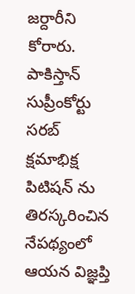జర్దారీని కోరారు. పాకిస్తాన్ సుప్రీంకోర్టు సరబ్ క్షమాభిక్ష పిటిషన్ ను తిరస్కరించిన నేపథ్యంలో ఆయన విజ్ఞప్తి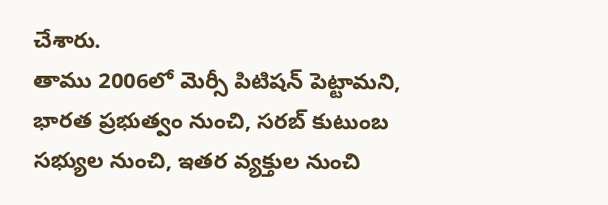చేశారు.
తాము 2006లో మెర్సీ పిటిషన్ పెట్టామని, భారత ప్రభుత్వం నుంచి, సరబ్ కుటుంబ సభ్యుల నుంచి, ఇతర వ్యక్తుల నుంచి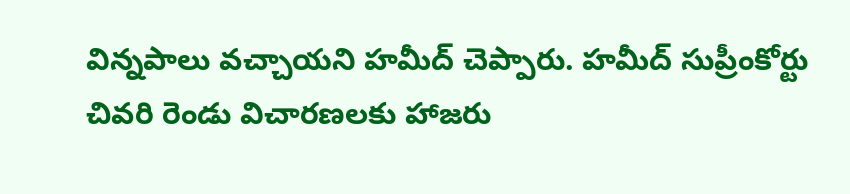విన్నపాలు వచ్చాయని హమీద్ చెప్పారు. హమీద్ సుప్రీంకోర్టు చివరి రెండు విచారణలకు హాజరు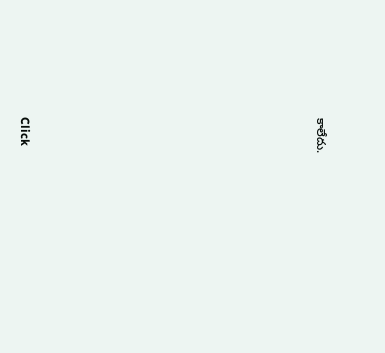కాలేదు.












Click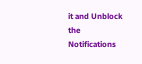it and Unblock the Notifications